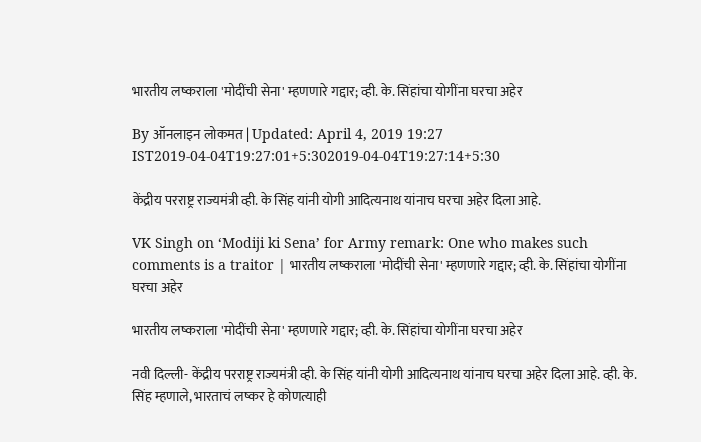भारतीय लष्कराला 'मोदींची सेना' म्हणणारे गद्दार; व्ही. के. सिंहांचा योगींना घरचा अहेर

By ऑनलाइन लोकमत | Updated: April 4, 2019 19:27 IST2019-04-04T19:27:01+5:302019-04-04T19:27:14+5:30

केंद्रीय परराष्ट्र राज्यमंत्री व्ही. के सिंह यांनी योगी आदित्यनाथ यांनाच घरचा अहेर दिला आहे.

VK Singh on ‘Modiji ki Sena’ for Army remark: One who makes such comments is a traitor | भारतीय लष्कराला 'मोदींची सेना' म्हणणारे गद्दार; व्ही. के. सिंहांचा योगींना घरचा अहेर

भारतीय लष्कराला 'मोदींची सेना' म्हणणारे गद्दार; व्ही. के. सिंहांचा योगींना घरचा अहेर

नवी दिल्ली- केंद्रीय परराष्ट्र राज्यमंत्री व्ही. के सिंह यांनी योगी आदित्यनाथ यांनाच घरचा अहेर दिला आहे. व्ही. के. सिंह म्हणाले, भारताचं लष्कर हे कोणत्याही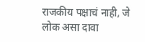राजकीय पक्षाचं नाही, जे लोक असा दावा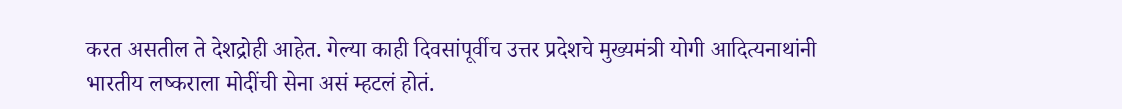करत असतील ते देशद्रोही आहेत. गेल्या काही दिवसांपूर्वीच उत्तर प्रदेशचे मुख्यमंत्री योगी आदित्यनाथांनी भारतीय लष्कराला मोदींची सेना असं म्हटलं होतं.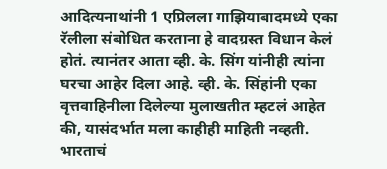आदित्यनाथांनी 1 एप्रिलला गाझियाबादमध्ये एका रॅलीला संबोधित करताना हे वादग्रस्त विधान केलं होतं. त्यानंतर आता व्ही. के. सिंग यांनीही त्यांना घरचा आहेर दिला आहे. व्ही. के. सिंहांनी एका वृत्तवाहिनीला दिलेल्या मुलाखतीत म्हटलं आहेत की, यासंदर्भात मला काहीही माहिती नव्हती. भारताचं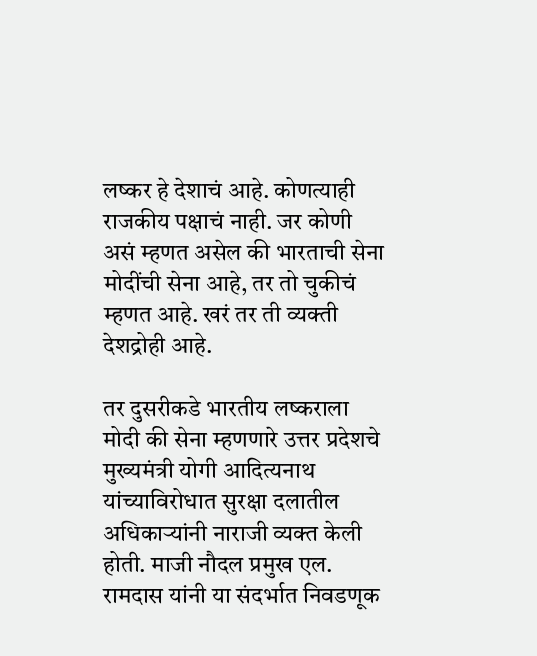लष्कर हे देशाचं आहे. कोणत्याही राजकीय पक्षाचं नाही. जर कोणी असं म्हणत असेल की भारताची सेना मोदींची सेना आहे, तर तो चुकीचं म्हणत आहे. खरं तर ती व्यक्ती देशद्रोही आहे.

तर दुसरीकडे भारतीय लष्कराला मोदी की सेना म्हणणारे उत्तर प्रदेशचे मुख्यमंत्री योगी आदित्यनाथ यांच्याविरोधात सुरक्षा दलातील अधिकाऱ्यांनी नाराजी व्यक्त केली होती. माजी नौदल प्रमुख एल. रामदास यांनी या संदर्भात निवडणूक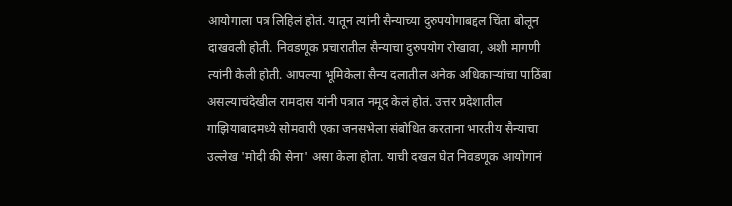आयोगाला पत्र लिहिलं होतं. यातून त्यांनी सैन्याच्या दुरुपयोगाबद्दल चिंता बोलून दाखवली होती. निवडणूक प्रचारातील सैन्याचा दुरुपयोग रोखावा, अशी मागणी त्यांनी केली होती. आपल्या भूमिकेला सैन्य दलातील अनेक अधिकाऱ्यांचा पाठिंबा असल्याचंदेखील रामदास यांनी पत्रात नमूद केलं होतं. उत्तर प्रदेशातील गाझियाबादमध्ये सोमवारी एका जनसभेला संबोधित करताना भारतीय सैन्याचा उल्लेख 'मोदी की सेना' असा केला होता. याची दखल घेत निवडणूक आयोगानं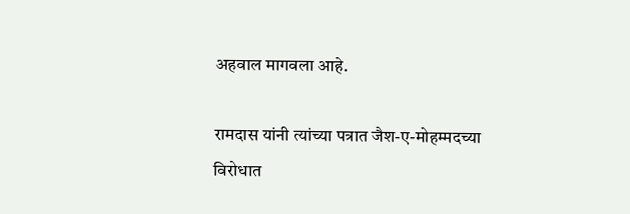अहवाल मागवला आहे.

रामदास यांनी त्यांच्या पत्रात जैश-ए-मोहम्मदच्या विरोधात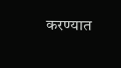करण्यात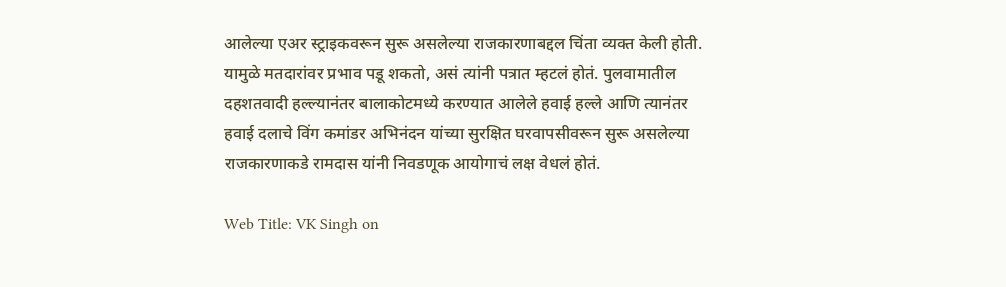आलेल्या एअर स्ट्राइकवरून सुरू असलेल्या राजकारणाबद्दल चिंता व्यक्त केली होती. यामुळे मतदारांवर प्रभाव पडू शकतो, असं त्यांनी पत्रात म्हटलं होतं. पुलवामातील दहशतवादी हल्ल्यानंतर बालाकोटमध्ये करण्यात आलेले हवाई हल्ले आणि त्यानंतर हवाई दलाचे विंग कमांडर अभिनंदन यांच्या सुरक्षित घरवापसीवरून सुरू असलेल्या राजकारणाकडे रामदास यांनी निवडणूक आयोगाचं लक्ष वेधलं होतं.

Web Title: VK Singh on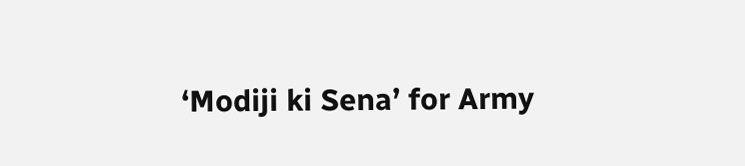‘Modiji ki Sena’ for Army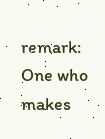remark: One who makes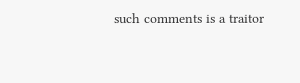such comments is a traitor